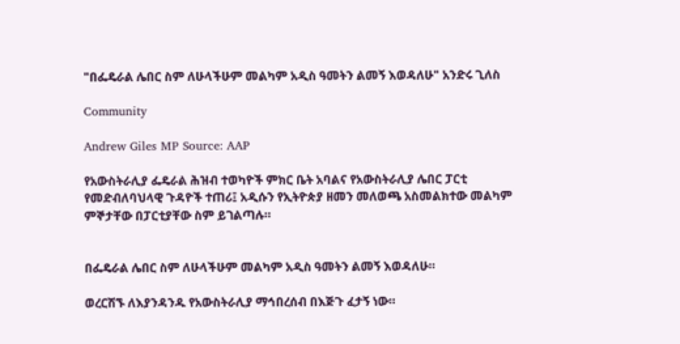"በፌዴራል ሌበር ስም ለሁላችሁም መልካም አዲስ ዓመትን ልመኝ እወዳለሁ" አንድሩ ጊለስ

Community

Andrew Giles MP Source: AAP

የአውስትራሊያ ፌዴራል ሕዝብ ተወካዮች ምክር ቤት አባልና የአውስትራሊያ ሌበር ፓርቲ የመድብለባህላዊ ጉዳዮች ተጠሪ፤ አዲሱን የኢትዮጵያ ዘመን መለወጫ አስመልክተው መልካም ምኞታቸው በፓርቲያቸው ስም ይገልጣሉ።


በፌዴራል ሌበር ስም ለሁላችሁም መልካም አዲስ ዓመትን ልመኝ እወዳለሁ።

ወረርሽኙ ለእያንዳንዱ የአውስትራሊያ ማኅበረሰብ በእጅጉ ፈታኝ ነው።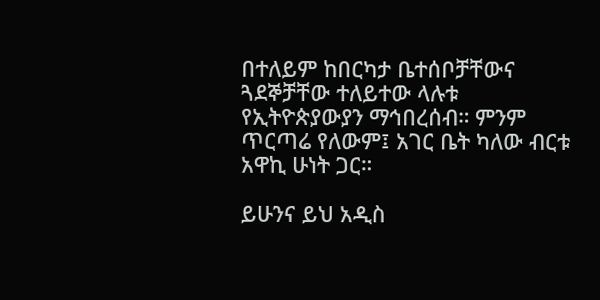በተለይም ከበርካታ ቤተሰቦቻቸውና ጓደኞቻቸው ተለይተው ላሉቱ የኢትዮጵያውያን ማኅበረሰብ። ምንም ጥርጣሬ የለውም፤ አገር ቤት ካለው ብርቱ አዋኪ ሁነት ጋር።

ይሁንና ይህ አዲስ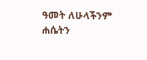ዓመት ለሁላችንም ሐሴትን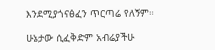እንደሚያጎናፅፈን ጥርጣሬ የለኝም።

ሁኔታው ሲፈቅድም አብሬያችሁ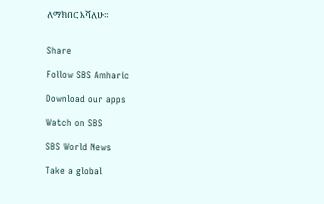ለማክበር እሻለሁ።


Share

Follow SBS Amharic

Download our apps

Watch on SBS

SBS World News

Take a global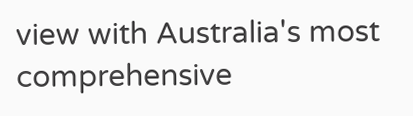view with Australia's most comprehensive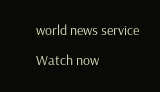world news service

Watch now